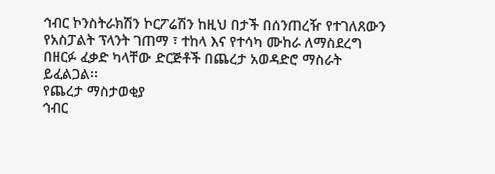ኅብር ኮንስትራክሽን ኮርፖሬሽን ከዚህ በታች በሰንጠረዥ የተገለጸውን የአስፓልት ፕላንት ገጠማ ፣ ተከላ እና የተሳካ ሙከራ ለማስደረግ በዘርፉ ፈቃድ ካላቸው ድርጅቶች በጨረታ አወዳድሮ ማስራት ይፈልጋል፡፡
የጨረታ ማስታወቂያ
ኅብር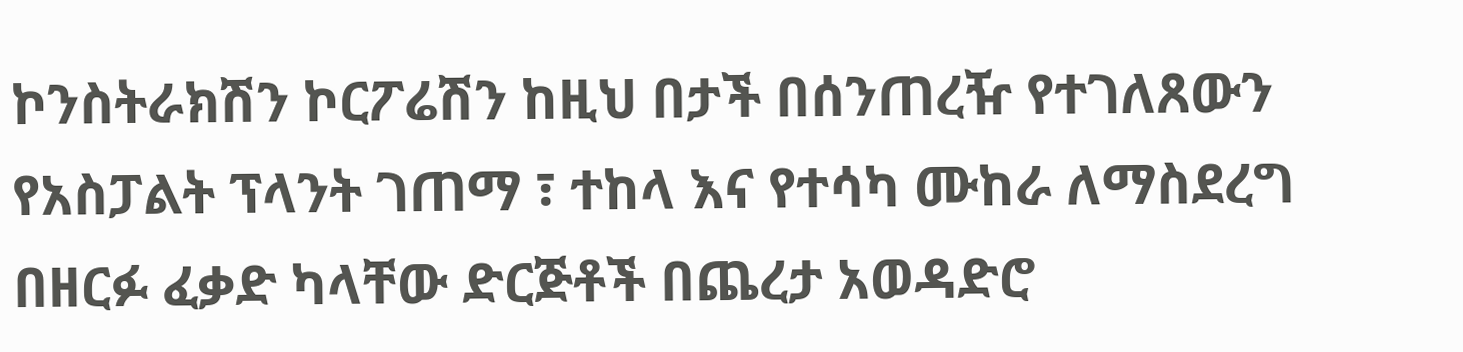ኮንስትራክሽን ኮርፖሬሽን ከዚህ በታች በሰንጠረዥ የተገለጸውን የአስፓልት ፕላንት ገጠማ ፣ ተከላ እና የተሳካ ሙከራ ለማስደረግ በዘርፉ ፈቃድ ካላቸው ድርጅቶች በጨረታ አወዳድሮ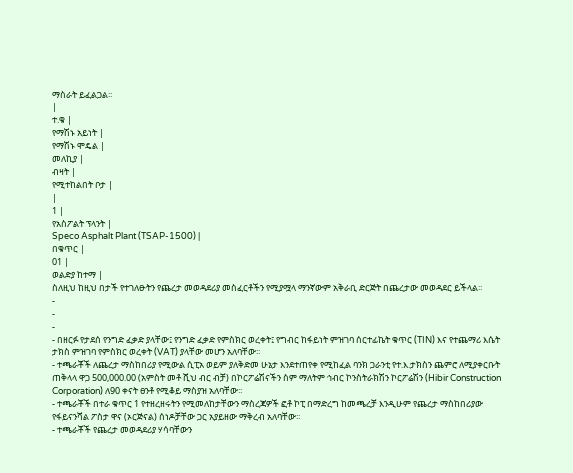ማስራት ይፈልጋል፡፡
|
ተ.ቁ |
የማሽኑ አይነት |
የማሽኑ ሞዴል |
መለኪያ |
ብዛት |
የሚተከልበት ቦታ |
|
1 |
የአስፖልት ፕላንት |
Speco Asphalt Plant (TSAP-1500) |
በቁጥር |
01 |
ወልድያ ከተማ |
ስለዚህ ከዚህ በታች የተገለፁትን የጨረታ መወዳደሪያ መስፈርቶችን የሚያሟላ ማንኛውም አቅራቢ ድርጅት በጨረታው መወዳደር ይችላል፡፡
-
-
-
- በዘርፉ የታደሰ የንግድ ፈቃድ ያላቸው፤ የንግድ ፈቃድ የምስክር ወረቀት፤ የግብር ከፋይነት ምዝገባ ሰርተፊኬት ቁጥር (TIN) እና የተጨማሪ እሴት ታክስ ምዝገባ የምስክር ወረቀት (VAT) ያላቸው መሆን አለባቸው፡፡
- ተጫራቾች ለጨረታ ማስከበሪያ የሚውል ሲፒአ ወይም ያለቅድመ ሁኔታ እንደተጠየቀ የሚከፈል ባንክ ጋራንቲ የተ.እ.ታክስን ጨምሮ ለሚያቀርቡት ጠቅላላ ዋጋ 500,000.00 (አምስት መቶ ሺህ ብር ብቻ) በኮርፖሬሽናችን ስም ማለትም ኅብር ኮንስትራክሽን ኮርፖሬሽን (Hibir Construction Corporation) ለ90 ቀናት ፀንቶ የሚቆይ ማስያዝ አለባቸው፡፡
- ተጫራቾች በተራ ቁጥር 1 የተዘረዘሩትን የሚመለከታቸውን ማስረጃዎች ፎቶ ኮፒ በማድረግ ከመጫረቻ እንዲሁም የጨረታ ማስከበሪያው የፋይናንሻል ፖስታ ዋና (ኦርጅናል) ሰነዶቻቸው ጋር አያይዘው ማቅረብ አለባቸው፡፡
- ተጫራቾች የጨረታ መወዳደሪያ ሃሳባቸውን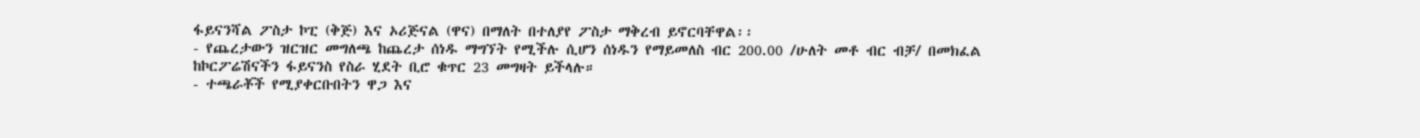ፋይናንሻል ፖስታ ኮፒ (ቅጅ) እና ኦሪጅናል (ዋና) በማለት በተለያየ ፖስታ ማቅረብ ይኖርባቸዋል፡፡
- የጨረታውን ዝርዝር መግለጫ ከጨረታ ሰነዱ ማግኘት የሚችሉ ሲሆን ሰነዱን የማይመለስ ብር 200.00 /ሁለት መቶ ብር ብቻ/ በመክፈል ከኮርፖሬሽናችን ፋይናንስ የስራ ሂደት ቢሮ ቁጥር 23 መግዛት ይችላሉ።
- ተጫራቾች የሚያቀርቡበትን ዋጋ እና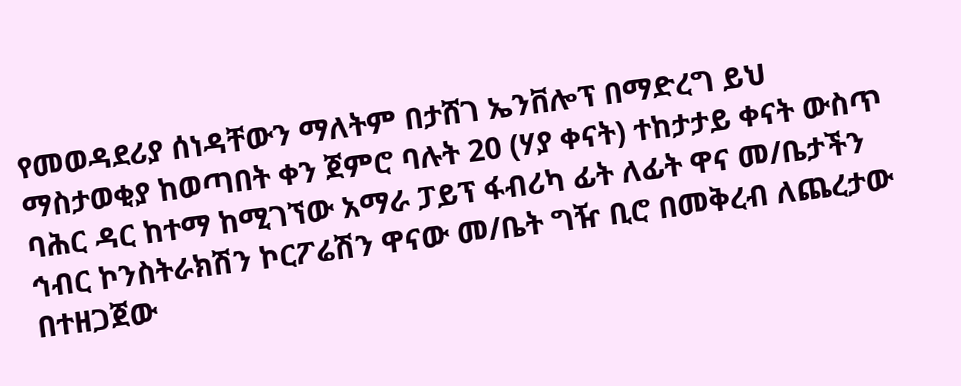የመወዳደሪያ ሰነዳቸውን ማለትም በታሸገ ኤንቨሎፕ በማድረግ ይህ ማስታወቂያ ከወጣበት ቀን ጀምሮ ባሉት 20 (ሃያ ቀናት) ተከታታይ ቀናት ውስጥ ባሕር ዳር ከተማ ከሚገኘው አማራ ፓይፕ ፋብሪካ ፊት ለፊት ዋና መ/ቤታችን ኅብር ኮንስትራክሽን ኮርፖሬሽን ዋናው መ/ቤት ግዥ ቢሮ በመቅረብ ለጨረታው በተዘጋጀው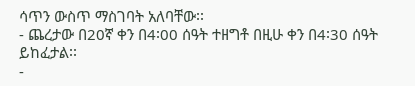ሳጥን ውስጥ ማስገባት አለባቸው፡፡
- ጨረታው በ20ኛ ቀን በ4፡00 ሰዓት ተዘግቶ በዚሁ ቀን በ4፡30 ሰዓት ይከፈታል፡፡
-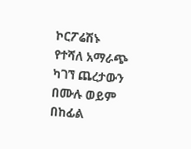ኮርፖሬሽኑ የተሻለ አማራጭ ካገኘ ጨረታውን በሙሉ ወይም በከፊል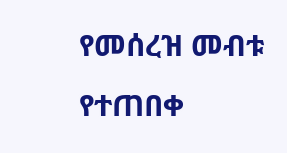የመሰረዝ መብቱ የተጠበቀ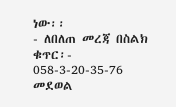ነው፡፡
- ለበለጠ መረጃ በስልክ ቁጥር፡- 058-3-20-35-76 መደወል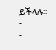ይችላሉ፡፡
-
-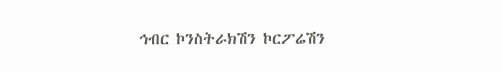ኅብር ኮንስትራክሽን ኮርፖሬሽን